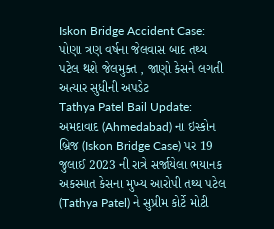Iskon Bridge Accident Case: પોણા ત્રણ વર્ષના જેલવાસ બાદ તથ્ય પટેલ થશે જેલમુક્ત , જાણો કેસને લગતી અત્યાર સુધીની અપડેટ
Tathya Patel Bail Update: અમદાવાદ (Ahmedabad) ના ઇસ્કોન બ્રિજ (Iskon Bridge Case) પર 19 જુલાઈ 2023 ની રાત્રે સર્જાયેલા ભયાનક અકસ્માત કેસના મુખ્ય આરોપી તથ્ય પટેલ (Tathya Patel) ને સુપ્રીમ કોર્ટે મોટી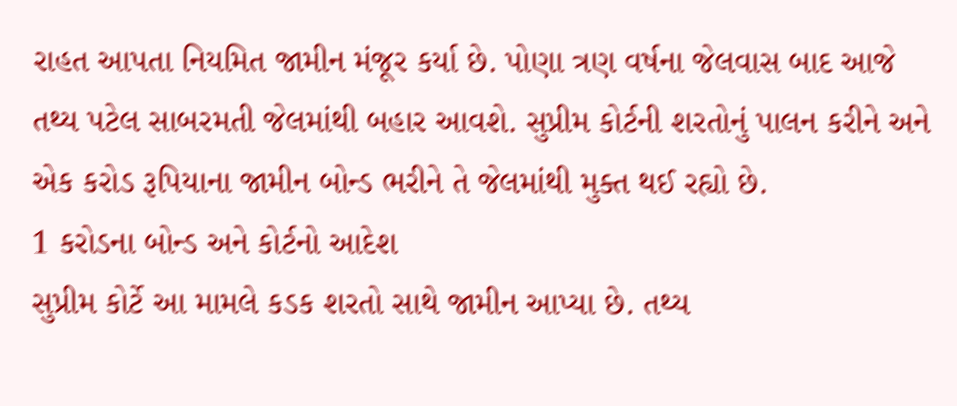રાહત આપતા નિયમિત જામીન મંજૂર કર્યા છે. પોણા ત્રણ વર્ષના જેલવાસ બાદ આજે તથ્ય પટેલ સાબરમતી જેલમાંથી બહાર આવશે. સુપ્રીમ કોર્ટની શરતોનું પાલન કરીને અને એક કરોડ રૂપિયાના જામીન બોન્ડ ભરીને તે જેલમાંથી મુક્ત થઈ રહ્યો છે.
1 કરોડના બોન્ડ અને કોર્ટનો આદેશ
સુપ્રીમ કોર્ટે આ મામલે કડક શરતો સાથે જામીન આપ્યા છે. તથ્ય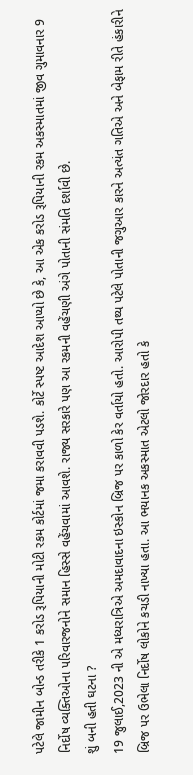પટેલે જામીન બોન્ડ તરીકે 1 કરોડ રૂપિયાની મોટી રકમ કોર્ટમાં જમા કરાવવી પડશે. કોર્ટે સ્પષ્ટ આદેશ આપ્યો છે કે, આ એક કરોડ રૂપિયાની રકમ અકસ્માતમાં જીવ ગુમાવનાર 9 નિર્દોષ વ્યક્તિઓના પરિવારજનોને સમાન હિસ્સે વહેંચવામાં આવશે. રાજ્ય સરકારે પણ આ રકમની વહેંચણી અંગે પોતાની સંમતિ દર્શાવી છે.
શું બની હતી ઘટના ?
19 જુલાઈ,2023 ની એ મધ્યરાત્રિએ અમદાવાદના ઇસ્કોન બ્રિજ પર કાળો કેર વર્તાયો હતો. આરોપી તથ્ય પટેલે પોતાની જગુઆર કારને અત્યંત ગતિએ અને બેફામ રીતે હંકારીને બ્રિજ પર ઉભેલા નિર્દોષ લોકોને કચડી નાખ્યા હતા. આ ભયાનક અકસ્માત એટલો જોરદાર હતો કે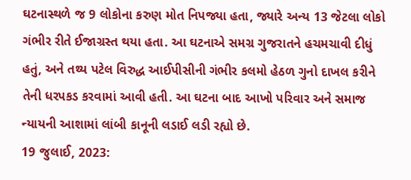ઘટનાસ્થળે જ 9 લોકોના કરુણ મોત નિપજ્યા હતા, જ્યારે અન્ય 13 જેટલા લોકો ગંભીર રીતે ઈજાગ્રસ્ત થયા હતા. આ ઘટનાએ સમગ્ર ગુજરાતને હચમચાવી દીધું હતું, અને તથ્ય પટેલ વિરુદ્ધ આઈપીસીની ગંભીર કલમો હેઠળ ગુનો દાખલ કરીને તેની ધરપકડ કરવામાં આવી હતી. આ ઘટના બાદ આખો પરિવાર અને સમાજ ન્યાયની આશામાં લાંબી કાનૂની લડાઈ લડી રહ્યો છે.
19 જુલાઈ, 2023: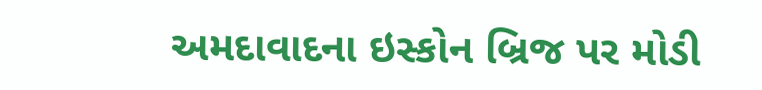અમદાવાદના ઇસ્કોન બ્રિજ પર મોડી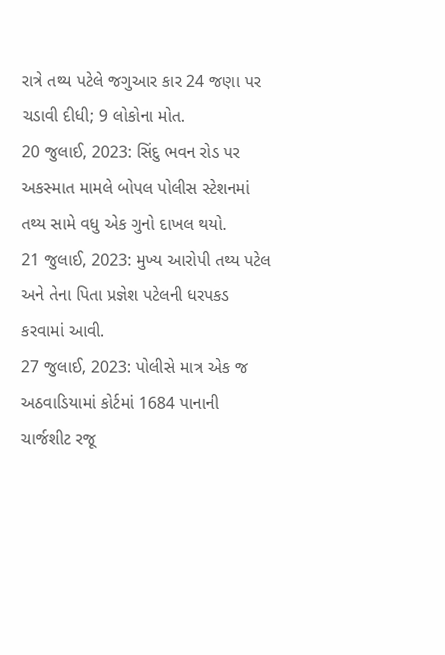રાત્રે તથ્ય પટેલે જગુઆર કાર 24 જણા પર ચડાવી દીધી; 9 લોકોના મોત.
20 જુલાઈ, 2023: સિંદુ ભવન રોડ પર અકસ્માત મામલે બોપલ પોલીસ સ્ટેશનમાં તથ્ય સામે વધુ એક ગુનો દાખલ થયો.
21 જુલાઈ, 2023: મુખ્ય આરોપી તથ્ય પટેલ અને તેના પિતા પ્રજ્ઞેશ પટેલની ધરપકડ કરવામાં આવી.
27 જુલાઈ, 2023: પોલીસે માત્ર એક જ અઠવાડિયામાં કોર્ટમાં 1684 પાનાની ચાર્જશીટ રજૂ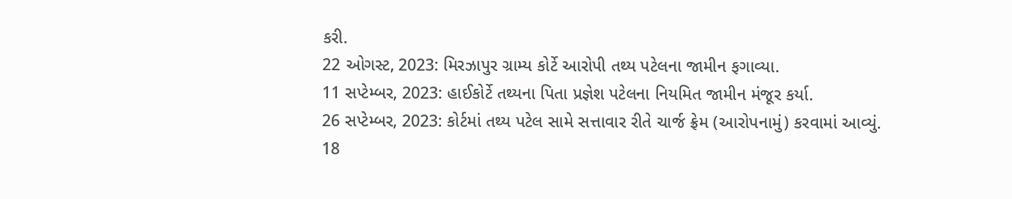કરી.
22 ઓગસ્ટ, 2023: મિરઝાપુર ગ્રામ્ય કોર્ટે આરોપી તથ્ય પટેલના જામીન ફગાવ્યા.
11 સપ્ટેમ્બર, 2023: હાઈકોર્ટે તથ્યના પિતા પ્રજ્ઞેશ પટેલના નિયમિત જામીન મંજૂર કર્યા.
26 સપ્ટેમ્બર, 2023: કોર્ટમાં તથ્ય પટેલ સામે સત્તાવાર રીતે ચાર્જ ફ્રેમ (આરોપનામું) કરવામાં આવ્યું.
18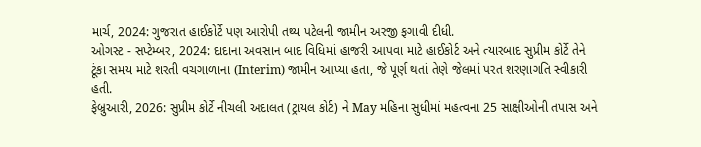માર્ચ, 2024: ગુજરાત હાઈકોર્ટે પણ આરોપી તથ્ય પટેલની જામીન અરજી ફગાવી દીધી.
ઓગસ્ટ - સપ્ટેમ્બર, 2024: દાદાના અવસાન બાદ વિધિમાં હાજરી આપવા માટે હાઈકોર્ટ અને ત્યારબાદ સુપ્રીમ કોર્ટે તેને ટૂંકા સમય માટે શરતી વચગાળાના (Interim) જામીન આપ્યા હતા, જે પૂર્ણ થતાં તેણે જેલમાં પરત શરણાગતિ સ્વીકારી હતી.
ફેબ્રુઆરી, 2026: સુપ્રીમ કોર્ટે નીચલી અદાલત (ટ્રાયલ કોર્ટ) ને May મહિના સુધીમાં મહત્વના 25 સાક્ષીઓની તપાસ અને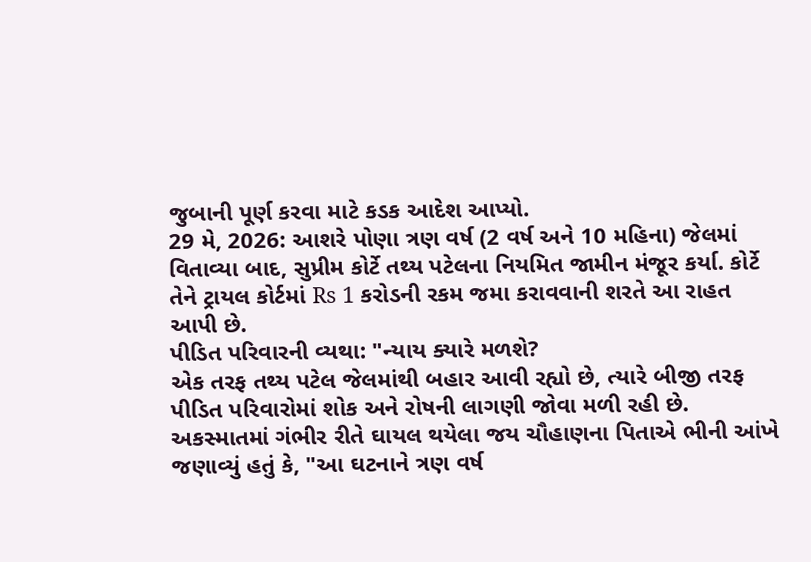જુબાની પૂર્ણ કરવા માટે કડક આદેશ આપ્યો.
29 મે, 2026: આશરે પોણા ત્રણ વર્ષ (2 વર્ષ અને 10 મહિના) જેલમાં વિતાવ્યા બાદ, સુપ્રીમ કોર્ટે તથ્ય પટેલના નિયમિત જામીન મંજૂર કર્યા. કોર્ટે તેને ટ્રાયલ કોર્ટમાં Rs 1 કરોડની રકમ જમા કરાવવાની શરતે આ રાહત આપી છે.
પીડિત પરિવારની વ્યથા: "ન્યાય ક્યારે મળશે?
એક તરફ તથ્ય પટેલ જેલમાંથી બહાર આવી રહ્યો છે, ત્યારે બીજી તરફ પીડિત પરિવારોમાં શોક અને રોષની લાગણી જોવા મળી રહી છે. અકસ્માતમાં ગંભીર રીતે ઘાયલ થયેલા જય ચૌહાણના પિતાએ ભીની આંખે જણાવ્યું હતું કે, "આ ઘટનાને ત્રણ વર્ષ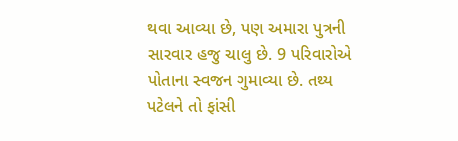થવા આવ્યા છે, પણ અમારા પુત્રની સારવાર હજુ ચાલુ છે. 9 પરિવારોએ પોતાના સ્વજન ગુમાવ્યા છે. તથ્ય પટેલને તો ફાંસી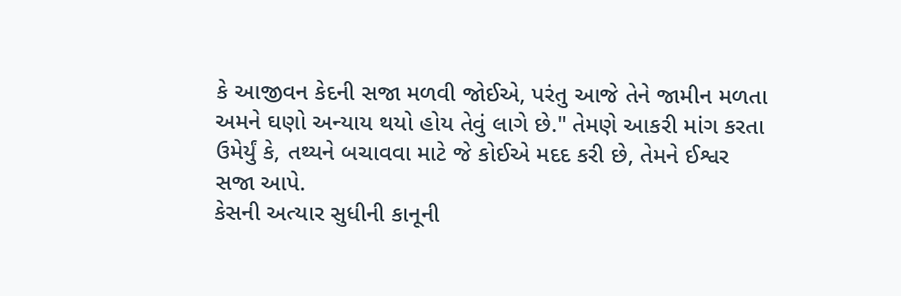કે આજીવન કેદની સજા મળવી જોઈએ, પરંતુ આજે તેને જામીન મળતા અમને ઘણો અન્યાય થયો હોય તેવું લાગે છે." તેમણે આકરી માંગ કરતા ઉમેર્યું કે, તથ્યને બચાવવા માટે જે કોઈએ મદદ કરી છે, તેમને ઈશ્વર સજા આપે.
કેસની અત્યાર સુધીની કાનૂની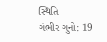સ્થિતિ
ગંભીર ગુનો: 19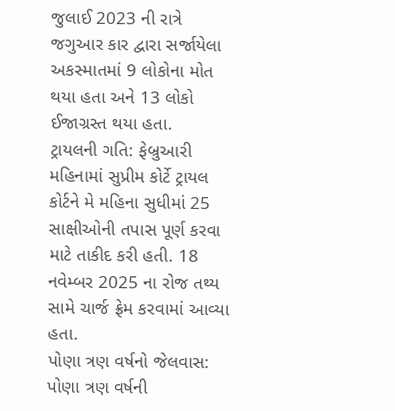જુલાઈ 2023 ની રાત્રે જગુઆર કાર દ્વારા સર્જાયેલા અકસ્માતમાં 9 લોકોના મોત થયા હતા અને 13 લોકો ઈજાગ્રસ્ત થયા હતા.
ટ્રાયલની ગતિ: ફેબ્રુઆરી મહિનામાં સુપ્રીમ કોર્ટે ટ્રાયલ કોર્ટને મે મહિના સુધીમાં 25 સાક્ષીઓની તપાસ પૂર્ણ કરવા માટે તાકીદ કરી હતી. 18 નવેમ્બર 2025 ના રોજ તથ્ય સામે ચાર્જ ફ્રેમ કરવામાં આવ્યા હતા.
પોણા ત્રણ વર્ષનો જેલવાસ: પોણા ત્રણ વર્ષની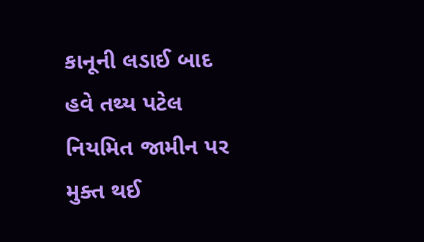કાનૂની લડાઈ બાદ હવે તથ્ય પટેલ નિયમિત જામીન પર મુક્ત થઈ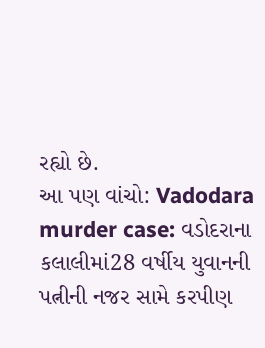રહ્યો છે.
આ પણ વાંચો: Vadodara murder case: વડોદરાના કલાલીમાં28 વર્ષીય યુવાનની પત્નીની નજર સામે કરપીણ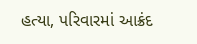હત્યા, પરિવારમાં આક્રંદ